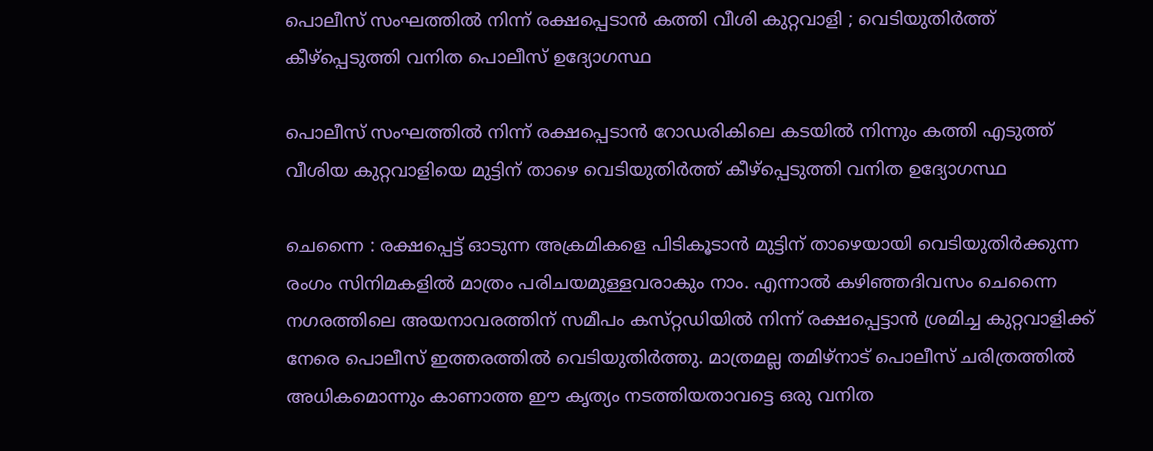പൊലീസ് സംഘത്തില്‍ നിന്ന് രക്ഷപ്പെടാന്‍ കത്തി വീശി കുറ്റവാളി ; വെടിയുതിര്‍ത്ത് കീഴ്‌പ്പെടുത്തി വനിത പൊലീസ് ഉദ്യോഗസ്ഥ

പൊലീസ് സംഘത്തില്‍ നിന്ന് രക്ഷപ്പെടാന്‍ റോഡരികിലെ കടയില്‍ നിന്നും കത്തി എടുത്ത് വീശിയ കുറ്റവാളിയെ മുട്ടിന് താഴെ വെടിയുതിര്‍ത്ത് കീഴ്‌പ്പെടുത്തി വനിത ഉദ്യോഗസ്ഥ

ചെന്നൈ : രക്ഷപ്പെട്ട് ഓടുന്ന അക്രമികളെ പിടികൂടാന്‍ മുട്ടിന് താഴെയായി വെടിയുതിര്‍ക്കുന്ന രംഗം സിനിമകളില്‍ മാത്രം പരിചയമുള്ളവരാകും നാം. എന്നാല്‍ കഴിഞ്ഞദിവസം ചെന്നൈ നഗരത്തിലെ അയനാവരത്തിന് സമീപം കസ്‌റ്റഡിയില്‍ നിന്ന് രക്ഷപ്പെട്ടാന്‍ ശ്രമിച്ച കുറ്റവാളിക്ക് നേരെ പൊലീസ് ഇത്തരത്തില്‍ വെടിയുതിര്‍ത്തു. മാത്രമല്ല തമിഴ്‌നാട് പൊലീസ് ചരിത്രത്തില്‍ അധികമൊന്നും കാണാത്ത ഈ കൃത്യം നടത്തിയതാവട്ടെ ഒരു വനിത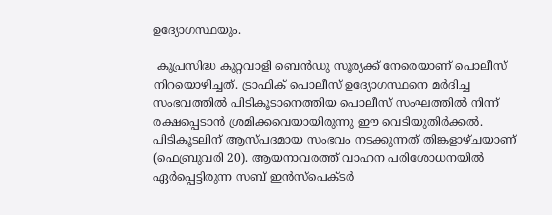ഉദ്യോഗസ്ഥയും.

 കുപ്രസിദ്ധ കുറ്റവാളി ബെന്‍ഡു സൂര്യക്ക് നേരെയാണ് പൊലീസ് നിറയൊഴിച്ചത്. ട്രാഫിക് പൊലീസ് ഉദ്യോഗസ്ഥനെ മര്‍ദിച്ച സംഭവത്തില്‍ പിടികൂടാനെത്തിയ പൊലീസ് സംഘത്തില്‍ നിന്ന് രക്ഷപ്പെടാന്‍ ശ്രമിക്കവെയായിരുന്നു ഈ വെടിയുതിര്‍ക്കല്‍. പിടികൂടലിന് ആസ്‌പദമായ സംഭവം നടക്കുന്നത് തിങ്കളാഴ്‌ചയാണ് (ഫെബ്രുവരി 20). ആയനാവരത്ത് വാഹന പരിശോധനയില്‍ ഏര്‍പ്പെട്ടിരുന്ന സബ് ഇന്‍സ്‌പെക്‌ടര്‍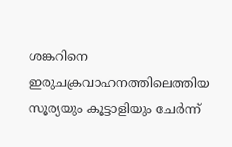ശങ്കറിനെ ഇരുചക്രവാഹനത്തിലെത്തിയ സൂര്യയും കൂട്ടാളിയും ചേര്‍ന്ന്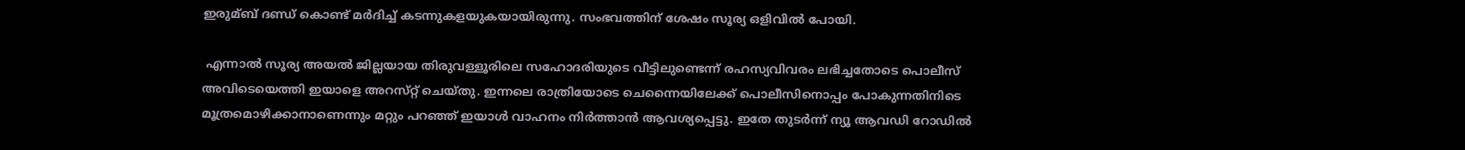ഇരുമ്ബ് ദണ്ഡ് കൊണ്ട് മര്‍ദിച്ച്‌ കടന്നുകളയുകയായിരുന്നു. സംഭവത്തിന് ശേഷം സൂര്യ ഒളിവില്‍ പോയി.

 എന്നാല്‍ സൂര്യ അയല്‍ ജില്ലയായ തിരുവള്ളൂരിലെ സഹോദരിയുടെ വീട്ടിലുണ്ടെന്ന് രഹസ്യവിവരം ലഭിച്ചതോടെ പൊലീസ് അവിടെയെത്തി ഇയാളെ അറസ്‌റ്റ് ചെയ്‌തു. ഇന്നലെ രാത്രിയോടെ ചെന്നൈയിലേക്ക് പൊലീസിനൊപ്പം പോകുന്നതിനിടെ മൂത്രമൊഴിക്കാനാണെന്നും മറ്റും പറഞ്ഞ് ഇയാള്‍ വാഹനം നിര്‍ത്താന്‍ ആവശ്യപ്പെട്ടു. ഇതേ തുടര്‍ന്ന് ന്യൂ ആവഡി റോഡില്‍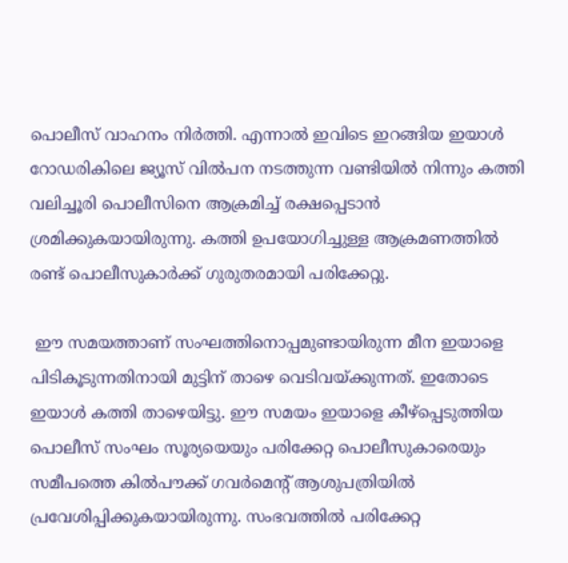പൊലീസ് വാഹനം നിര്‍ത്തി. എന്നാല്‍ ഇവിടെ ഇറങ്ങിയ ഇയാള്‍ റോഡരികിലെ ജ്യൂസ് വില്‍പന നടത്തുന്ന വണ്ടിയില്‍ നിന്നും കത്തി വലിച്ചൂരി പൊലീസിനെ ആക്രമിച്ച്‌ രക്ഷപ്പെടാന്‍ ശ്രമിക്കുകയായിരുന്നു. കത്തി ഉപയോഗിച്ചുള്ള ആക്രമണത്തില്‍ രണ്ട് പൊലീസുകാര്‍ക്ക് ഗുരുതരമായി പരിക്കേറ്റു.

 ഈ സമയത്താണ് സംഘത്തിനൊപ്പമുണ്ടായിരുന്ന മീന ഇയാളെ പിടികൂടുന്നതിനായി മുട്ടിന് താഴെ വെടിവയ്ക്കു‌ന്നത്. ഇതോടെ ഇയാള്‍ കത്തി താഴെയിട്ടു. ഈ സമയം ഇയാളെ കീഴ്‌പ്പെടുത്തിയ പൊലീസ് സംഘം സൂര്യയെയും പരിക്കേറ്റ പൊലീസുകാരെയും സമീപത്തെ കില്‍പൗക്ക് ഗവര്‍മെന്‍റ് ആശുപത്രിയില്‍ പ്രവേശിപ്പിക്കുകയായിരുന്നു. സംഭവത്തില്‍ പരിക്കേറ്റ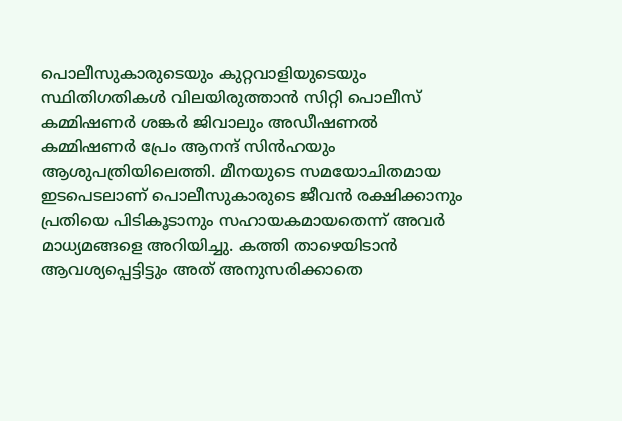പൊലീസുകാരുടെയും കുറ്റവാളിയുടെയും സ്ഥിതിഗതികള്‍ വിലയിരുത്താന്‍ സിറ്റി പൊലീസ് കമ്മിഷണര്‍ ശങ്കര്‍ ജിവാലും അഡീഷണല്‍ കമ്മിഷണര്‍ പ്രേം ആനന്ദ് സിന്‍ഹയും ആശുപത്രിയിലെത്തി. മീനയുടെ സമയോചിതമായ ഇടപെടലാണ് പൊലീസുകാരുടെ ജീവന്‍ രക്ഷിക്കാനും പ്രതിയെ പിടികൂടാനും സഹായകമായതെന്ന് അവര്‍ മാധ്യമങ്ങളെ അറിയിച്ചു. കത്തി താഴെയിടാന്‍ ആവശ്യപ്പെട്ടിട്ടും അത് അനുസരിക്കാതെ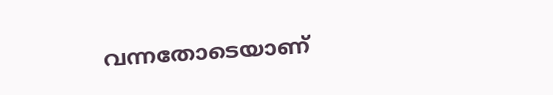വന്നതോടെയാണ്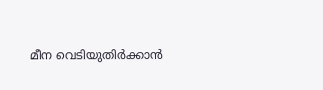മീന വെടിയുതിര്‍ക്കാന്‍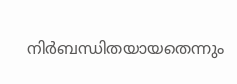നിര്‍ബന്ധിതയായതെന്നും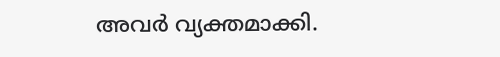അവര്‍ വ്യക്തമാക്കി.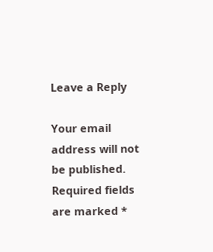Leave a Reply

Your email address will not be published. Required fields are marked *